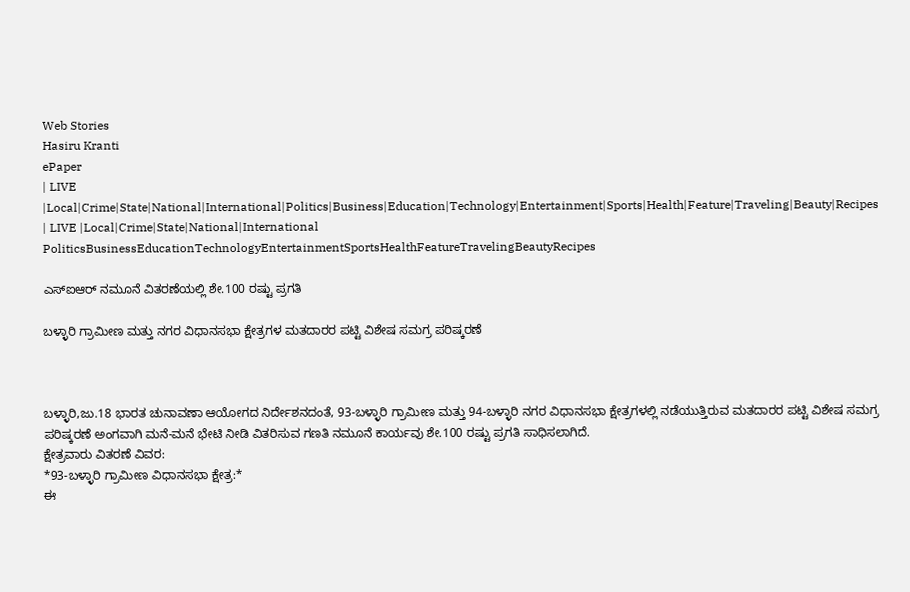Web Stories
Hasiru Kranti
ePaper
| LIVE |Local|Crime|State|National|International|Politics|Business|Education|Technology|Entertainment|Sports|Health|Feature|Traveling|Beauty|Recipes
| LIVE |Local|Crime|State|National|International
PoliticsBusinessEducationTechnologyEntertainmentSportsHealthFeatureTravelingBeautyRecipes

ಎಸ್‌ಐಆರ್ ನಮೂನೆ ವಿತರಣೆಯಲ್ಲಿ ಶೇ.100 ರಷ್ಟು ಪ್ರಗತಿ

ಬಳ್ಳಾರಿ ಗ್ರಾಮೀಣ ಮತ್ತು ನಗರ ವಿಧಾನಸಭಾ ಕ್ಷೇತ್ರಗಳ ಮತದಾರರ ಪಟ್ಟಿ ವಿಶೇಷ ಸಮಗ್ರ ಪರಿಷ್ಕರಣೆ



ಬಳ್ಳಾರಿ,ಜು.18 ಭಾರತ ಚುನಾವಣಾ ಆಯೋಗದ ನಿರ್ದೇಶನದಂತೆ, 93-ಬಳ್ಳಾರಿ ಗ್ರಾಮೀಣ ಮತ್ತು 94-ಬಳ್ಳಾರಿ ನಗರ ವಿಧಾನಸಭಾ ಕ್ಷೇತ್ರಗಳಲ್ಲಿ ನಡೆಯುತ್ತಿರುವ ಮತದಾರರ ಪಟ್ಟಿ ವಿಶೇಷ ಸಮಗ್ರ ಪರಿಷ್ಕರಣೆ ಅಂಗವಾಗಿ ಮನೆ-ಮನೆ ಭೇಟಿ ನೀಡಿ ವಿತರಿಸುವ ಗಣತಿ ನಮೂನೆ ಕಾರ್ಯವು ಶೇ.100 ರಷ್ಟು ಪ್ರಗತಿ ಸಾಧಿಸಲಾಗಿದೆ.
ಕ್ಷೇತ್ರವಾರು ವಿತರಣೆ ವಿವರ:
*93-ಬಳ್ಳಾರಿ ಗ್ರಾಮೀಣ ವಿಧಾನಸಭಾ ಕ್ಷೇತ್ರ:*
ಈ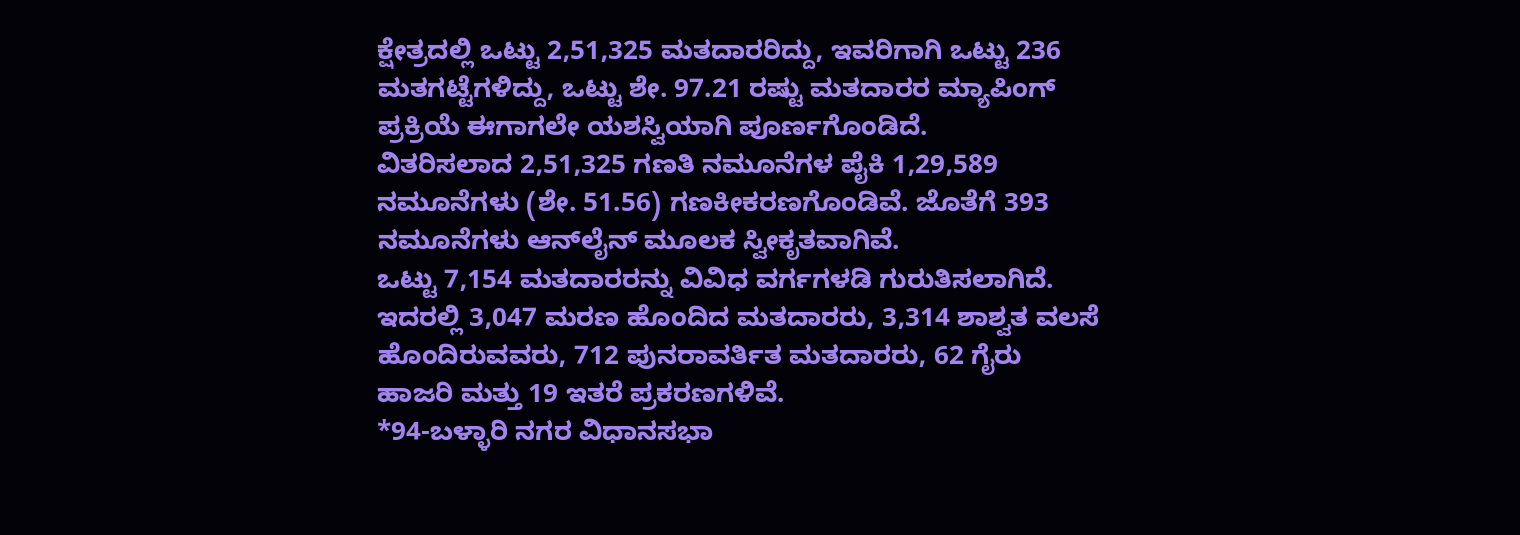ಕ್ಷೇತ್ರದಲ್ಲಿ ಒಟ್ಟು 2,51,325 ಮತದಾರರಿದ್ದು, ಇವರಿಗಾಗಿ ಒಟ್ಟು 236 ಮತಗಟ್ಟೆಗಳಿದ್ದು, ಒಟ್ಟು ಶೇ. 97.21 ರಷ್ಟು ಮತದಾರರ ಮ್ಯಾಪಿಂಗ್ ಪ್ರಕ್ರಿಯೆ ಈಗಾಗಲೇ ಯಶಸ್ವಿಯಾಗಿ ಪೂರ್ಣಗೊಂಡಿದೆ.
ವಿತರಿಸಲಾದ 2,51,325 ಗಣತಿ ನಮೂನೆಗಳ ಪೈಕಿ 1,29,589 ನಮೂನೆಗಳು (ಶೇ. 51.56) ಗಣಕೀಕರಣಗೊಂಡಿವೆ. ಜೊತೆಗೆ 393 ನಮೂನೆಗಳು ಆನ್‌ಲೈನ್ ಮೂಲಕ ಸ್ವೀಕೃತವಾಗಿವೆ.
ಒಟ್ಟು 7,154 ಮತದಾರರನ್ನು ವಿವಿಧ ವರ್ಗಗಳಡಿ ಗುರುತಿಸಲಾಗಿದೆ. ಇದರಲ್ಲಿ 3,047 ಮರಣ ಹೊಂದಿದ ಮತದಾರರು, 3,314 ಶಾಶ್ವತ ವಲಸೆ ಹೊಂದಿರುವವರು, 712 ಪುನರಾವರ್ತಿತ ಮತದಾರರು, 62 ಗೈರು ಹಾಜರಿ ಮತ್ತು 19 ಇತರೆ ಪ್ರಕರಣಗಳಿವೆ.
*94-ಬಳ್ಳಾರಿ ನಗರ ವಿಧಾನಸಭಾ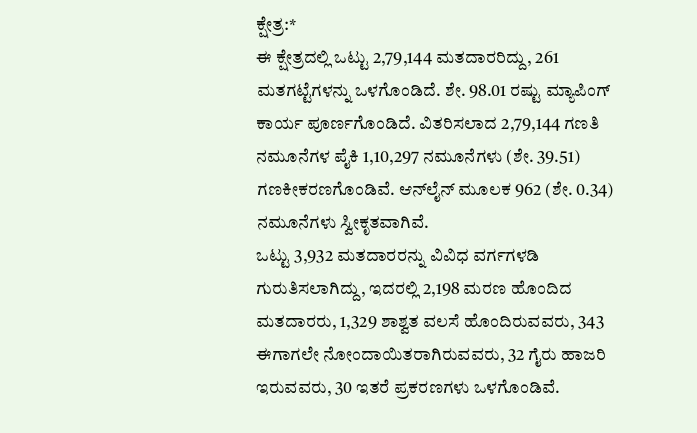ಕ್ಷೇತ್ರ:*
ಈ ಕ್ಷೇತ್ರದಲ್ಲಿ ಒಟ್ಟು 2,79,144 ಮತದಾರರಿದ್ದು, 261 ಮತಗಟ್ಟೆಗಳನ್ನು ಒಳಗೊಂಡಿದೆ. ಶೇ. 98.01 ರಷ್ಟು ಮ್ಯಾಪಿಂಗ್ ಕಾರ್ಯ ಪೂರ್ಣಗೊಂಡಿದೆ. ವಿತರಿಸಲಾದ 2,79,144 ಗಣತಿ ನಮೂನೆಗಳ ಪೈಕಿ 1,10,297 ನಮೂನೆಗಳು (ಶೇ. 39.51) ಗಣಕೀಕರಣಗೊಂಡಿವೆ. ಆನ್‌ಲೈನ್ ಮೂಲಕ 962 (ಶೇ. 0.34) ನಮೂನೆಗಳು ಸ್ವೀಕೃತವಾಗಿವೆ.
ಒಟ್ಟು 3,932 ಮತದಾರರನ್ನು ವಿವಿಧ ವರ್ಗಗಳಡಿ ಗುರುತಿಸಲಾಗಿದ್ದು, ಇದರಲ್ಲಿ 2,198 ಮರಣ ಹೊಂದಿದ ಮತದಾರರು, 1,329 ಶಾಶ್ವತ ವಲಸೆ ಹೊಂದಿರುವವರು, 343 ಈಗಾಗಲೇ ನೋಂದಾಯಿತರಾಗಿರುವವರು, 32 ಗೈರು ಹಾಜರಿ ಇರುವವರು, 30 ಇತರೆ ಪ್ರಕರಣಗಳು ಒಳಗೊಂಡಿವೆ.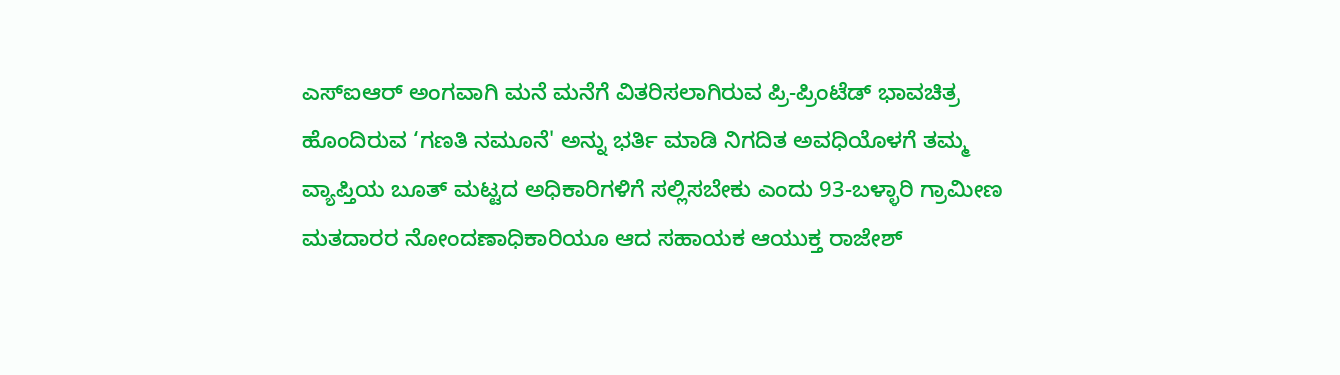ಎಸ್‌ಐಆರ್ ಅಂಗವಾಗಿ ಮನೆ ಮನೆಗೆ ವಿತರಿಸಲಾಗಿರುವ ಪ್ರಿ-ಪ್ರಿಂಟೆಡ್ ಭಾವಚಿತ್ರ ಹೊಂದಿರುವ ‘ಗಣತಿ ನಮೂನೆ' ಅನ್ನು ಭರ್ತಿ ಮಾಡಿ ನಿಗದಿತ ಅವಧಿಯೊಳಗೆ ತಮ್ಮ ವ್ಯಾಪ್ತಿಯ ಬೂತ್ ಮಟ್ಟದ ಅಧಿಕಾರಿಗಳಿಗೆ ಸಲ್ಲಿಸಬೇಕು ಎಂದು 93-ಬಳ್ಳಾರಿ ಗ್ರಾಮೀಣ ಮತದಾರರ ನೋಂದಣಾಧಿಕಾರಿಯೂ ಆದ ಸಹಾಯಕ ಆಯುಕ್ತ ರಾಜೇಶ್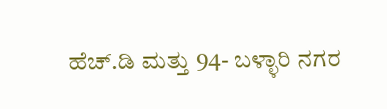ಹೆಚ್.ಡಿ ಮತ್ತು 94- ಬಳ್ಳಾರಿ ನಗರ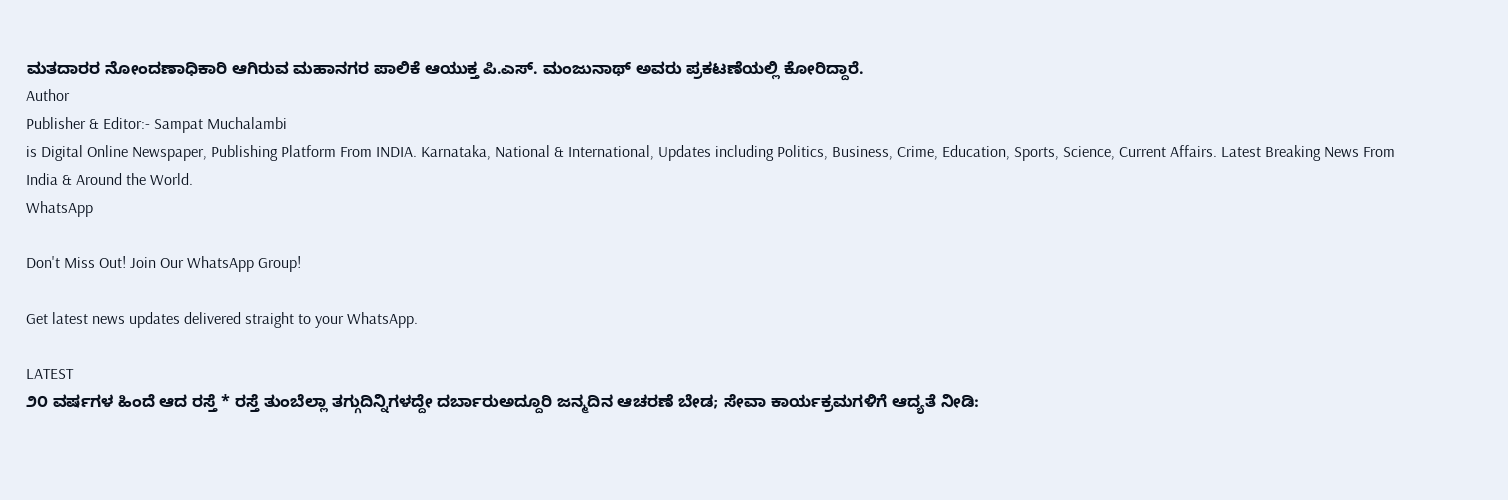ಮತದಾರರ ನೋಂದಣಾಧಿಕಾರಿ ಆಗಿರುವ ಮಹಾನಗರ ಪಾಲಿಕೆ ಆಯುಕ್ತ ಪಿ.ಎಸ್. ಮಂಜುನಾಥ್ ಅವರು ಪ್ರಕಟಣೆಯಲ್ಲಿ ಕೋರಿದ್ದಾರೆ.
Author
Publisher & Editor:- Sampat Muchalambi
is Digital Online Newspaper, Publishing Platform From INDIA. Karnataka, National & International, Updates including Politics, Business, Crime, Education, Sports, Science, Current Affairs. Latest Breaking News From India & Around the World.
WhatsApp

Don't Miss Out! Join Our WhatsApp Group!

Get latest news updates delivered straight to your WhatsApp.

LATEST
೨೦ ವರ್ಷಗಳ ಹಿಂದೆ ಆದ ರಸ್ತೆ * ರಸ್ತೆ ತುಂಬೆಲ್ಲಾ ತಗ್ಗುದಿನ್ನಿಗಳದ್ದೇ ದರ್ಬಾರುಅದ್ದೂರಿ ಜನ್ಮದಿನ ಆಚರಣೆ ಬೇಡ; ಸೇವಾ ಕಾರ್ಯಕ್ರಮಗಳಿಗೆ ಆದ್ಯತೆ ನೀಡಿ: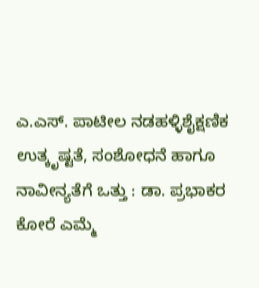ಎ.ಎಸ್. ಪಾಟೀಲ ನಡಹಳ್ಳಿಶೈಕ್ಷಣಿಕ ಉತ್ಕೃಷ್ಟತೆ, ಸಂಶೋಧನೆ ಹಾಗೂ ನಾವೀನ್ಯತೆಗೆ ಒತ್ತು : ಡಾ. ಪ್ರಭಾಕರ ಕೋರೆ ಎಮ್ಮೆ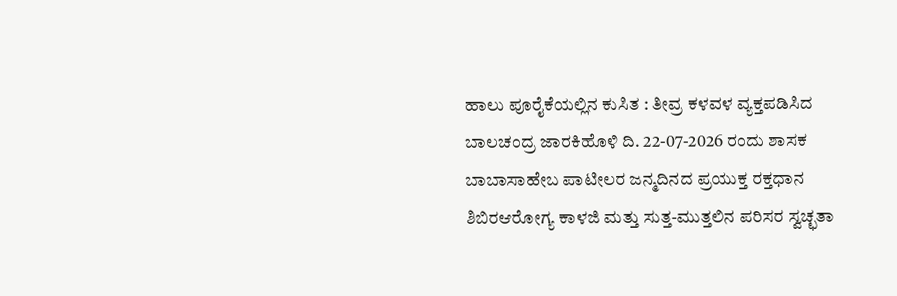ಹಾಲು ಪೂರೈಕೆಯಲ್ಲಿನ ಕುಸಿತ : ತೀವ್ರ ಕಳವಳ ವ್ಯಕ್ತಪಡಿಸಿದ ಬಾಲಚಂದ್ರ ಜಾರಕಿಹೊಳಿ ದಿ. 22-07-2026 ರಂದು ಶಾಸಕ ಬಾಬಾಸಾಹೇಬ ಪಾಟೀಲರ ಜನ್ಮದಿನದ ಪ್ರಯುಕ್ತ ರಕ್ತಧಾನ ಶಿಬಿರಆರೋಗ್ಯ ಕಾಳಜಿ ಮತ್ತು ಸುತ್ತ-ಮುತ್ತಲಿನ ಪರಿಸರ ಸ್ವಚ್ಛತಾ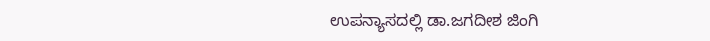ಉಪನ್ಯಾಸದಲ್ಲಿ ಡಾ.ಜಗದೀಶ ಜಿಂಗಿ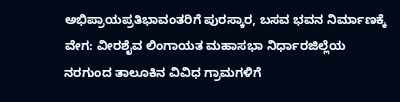ಅಭಿಪ್ರಾಯಪ್ರತಿಭಾವಂತರಿಗೆ ಪುರಸ್ಕಾರ, ಬಸವ ಭವನ ನಿರ್ಮಾಣಕ್ಕೆ ವೇಗ: ವೀರಶೈವ ಲಿಂಗಾಯತ ಮಹಾಸಭಾ ನಿರ್ಧಾರಜಿಲ್ಲೆಯ ನರಗುಂದ ತಾಲೂಕಿನ ವಿವಿಧ ಗ್ರಾಮಗಳಿಗೆ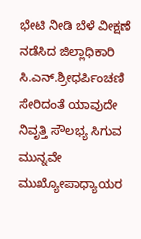ಭೇಟಿ ನೀಡಿ ಬೆಳೆ ವೀಕ್ಷಣೆ ನಡೆಸಿದ ಜಿಲ್ಲಾಧಿಕಾರಿ ಸಿ.ಎನ್.ಶ್ರೀಧರ್ಪಿಂಚಣಿ ಸೇರಿದಂತೆ ಯಾವುದೇ ನಿವೃತ್ತಿ ಸೌಲಭ್ಯ ಸಿಗುವ ಮುನ್ನವೇ ಮುಖ್ಯೋಪಾಧ್ಯಾಯರ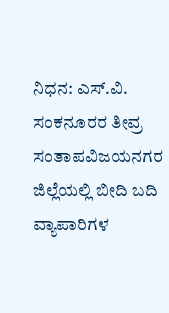ನಿಧನ: ಎಸ್.ವಿ. ಸಂಕನೂರರ ತೀವ್ರ ಸಂತಾಪವಿಜಯನಗರ ಜಿಲ್ಲೆಯಲ್ಲಿ ಬೀದಿ ಬದಿ ವ್ಯಾಪಾರಿಗಳ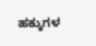ಹಕ್ಕುಗಳ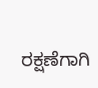ರಕ್ಷಣೆಗಾಗಿ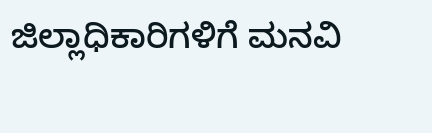ಜಿಲ್ಲಾಧಿಕಾರಿಗಳಿಗೆ ಮನವಿ